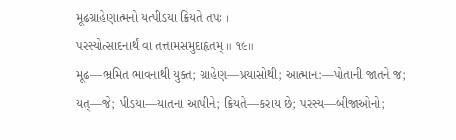મૂઢગ્રાહેણાત્મનો યત્પીડયા ક્રિયતે તપઃ ।
પરસ્યોત્સાદનાર્થં વા તત્તામસમુદાહૃતમ્ ॥ ૧૯॥
મૂઢ—ભ્રમિત ભાવનાથી યુક્ત; ગ્રાહેણ—પ્રયાસોથી; આત્માન:—પોતાની જાતને જ; યત્—જે; પીડયા—યાતના આપીને; ક્રિયતે—કરાય છે; પરસ્ય—બીજાઓનો;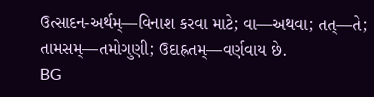ઉત્સાદન-અર્થમ્—વિનાશ કરવા માટે; વા—અથવા; તત્—તે; તામસમ્—તમોગુણી; ઉદાહ્રતમ્—વર્ણવાય છે.
BG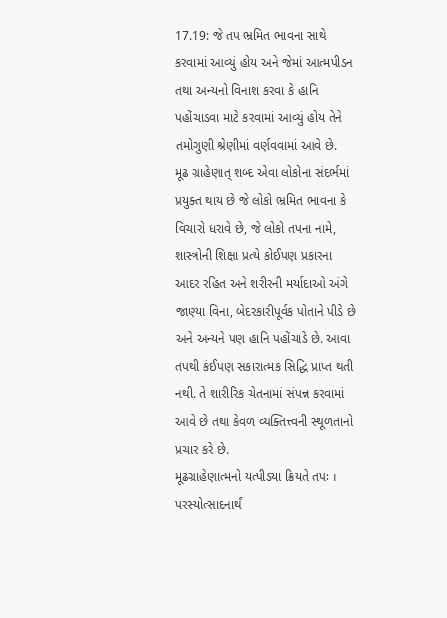17.19: જે તપ ભ્રમિત ભાવના સાથે કરવામાં આવ્યું હોય અને જેમાં આત્મપીડન તથા અન્યનો વિનાશ કરવા કે હાનિ પહોંચાડવા માટે કરવામાં આવ્યું હોય તેને તમોગુણી શ્રેણીમાં વર્ણવવામાં આવે છે.
મૂઢ ગ્રાહેણાત્ શબ્દ એવા લોકોના સંદર્ભમાં પ્રયુક્ત થાય છે જે લોકો ભ્રમિત ભાવના કે વિચારો ધરાવે છે, જે લોકો તપના નામે, શાસ્ત્રોની શિક્ષા પ્રત્યે કોઈપણ પ્રકારના આદર રહિત અને શરીરની મર્યાદાઓ અંગે જાણ્યા વિના, બેદરકારીપૂર્વક પોતાને પીડે છે અને અન્યને પણ હાનિ પહોંચાડે છે. આવા તપથી કંઈપણ સકારાત્મક સિદ્ધિ પ્રાપ્ત થતી નથી. તે શારીરિક ચેતનામાં સંપન્ન કરવામાં આવે છે તથા કેવળ વ્યક્તિત્ત્વની સ્થૂળતાનો પ્રચાર કરે છે.
મૂઢગ્રાહેણાત્મનો યત્પીડયા ક્રિયતે તપઃ ।
પરસ્યોત્સાદનાર્થં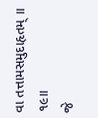વા તત્તામસમુદાહૃતમ્ ॥ ૧૯॥
જે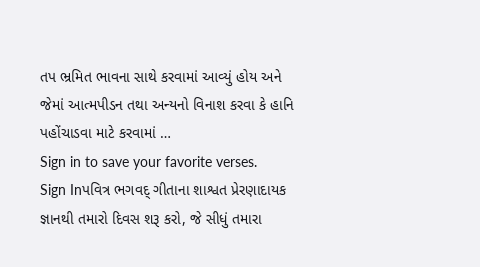તપ ભ્રમિત ભાવના સાથે કરવામાં આવ્યું હોય અને જેમાં આત્મપીડન તથા અન્યનો વિનાશ કરવા કે હાનિ પહોંચાડવા માટે કરવામાં …
Sign in to save your favorite verses.
Sign Inપવિત્ર ભગવદ્ ગીતાના શાશ્વત પ્રેરણાદાયક જ્ઞાનથી તમારો દિવસ શરૂ કરો, જે સીધું તમારા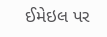ઈમેઇલ પર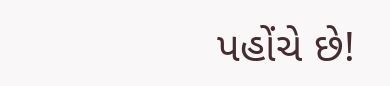પહોંચે છે!